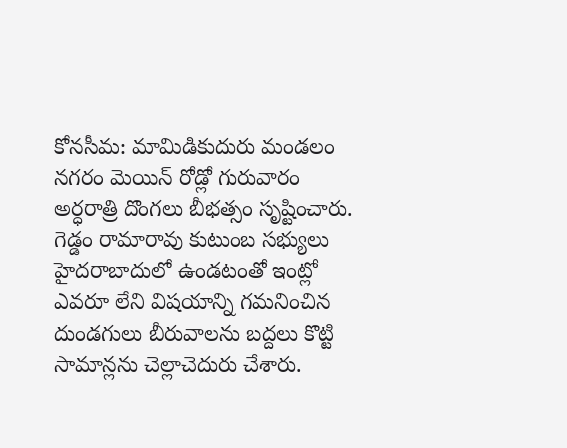కోనసీమ: మామిడికుదురు మండలం నగరం మెయిన్ రోడ్లో గురువారం అర్ధరాత్రి దొంగలు బీభత్సం సృష్టించారు. గెడ్డం రామారావు కుటుంబ సభ్యులు హైదరాబాదులో ఉండటంతో ఇంట్లో ఎవరూ లేని విషయాన్ని గమనించిన దుండగులు బీరువాలను బద్దలు కొట్టి సామాన్లను చెల్లాచెదురు చేశారు.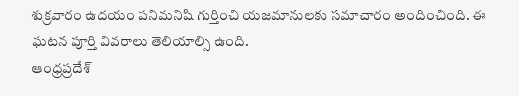శుక్రవారం ఉదయం పనిమనిషి గుర్తించి యజమానులకు సమాచారం అందించింది. ఈ ఘటన పూర్తి వివరాలు తెలియాల్సి ఉంది.
ఆంధ్రప్రదేశ్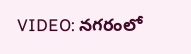VIDEO: నగరంలో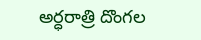అర్ధరాత్రి దొంగల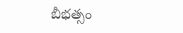బీభత్సం